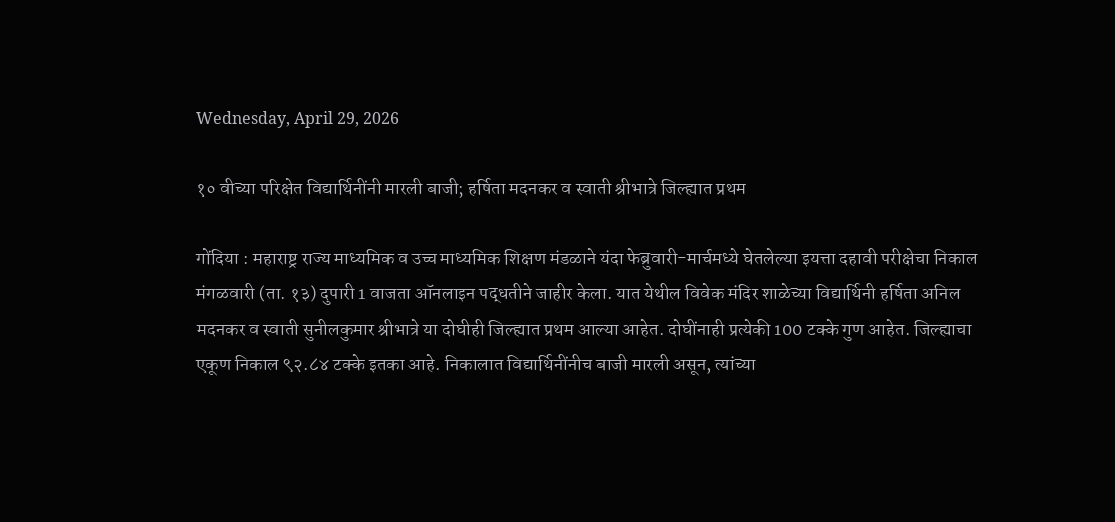Wednesday, April 29, 2026

१० वीच्या परिक्षेत विद्यार्थिनींनी मारली बाजी; हर्षिता मदनकर व स्वाती श्रीभात्रे जिल्ह्यात प्रथम

गोंदिया : महाराष्ट्र राज्य माध्यमिक व उच्च माध्यमिक शिक्षण मंडळाने यंदा फेब्रुवारी-मार्चमध्ये घेतलेल्या इयत्ता दहावी परीक्षेचा निकाल मंगळवारी (ता. १३) दुपारी 1 वाजता ऑनलाइन पद्धतीने जाहीर केला. यात येथील विवेक मंदिर शाळेच्या विद्यार्थिनी हर्षिता अनिल मदनकर व स्वाती सुनीलकुमार श्रीभात्रे या दोघीही जिल्ह्यात प्रथम आल्या आहेत. दोघींनाही प्रत्येकी 100 टक्के गुण आहेत. जिल्ह्याचा एकूण निकाल ९२.८४ टक्के इतका आहे. निकालात विद्यार्थिनींनीच बाजी मारली असून, त्यांच्या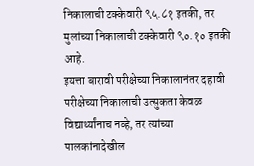निकालाची टक्केवारी ९५.८१ इतकी, तर मुलांच्या निकालाची टक्केवारी ९०.१० इतकी आहे.
इयत्ता बारावी परीक्षेच्या निकालानंतर दहावी परीक्षेच्या निकालाची उत्सुकता केवळ विद्यार्थ्यांनाच नव्हे, तर त्यांच्या पालकांनादेखील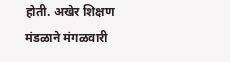होती. अखेर शिक्षण मंडळाने मंगळवारी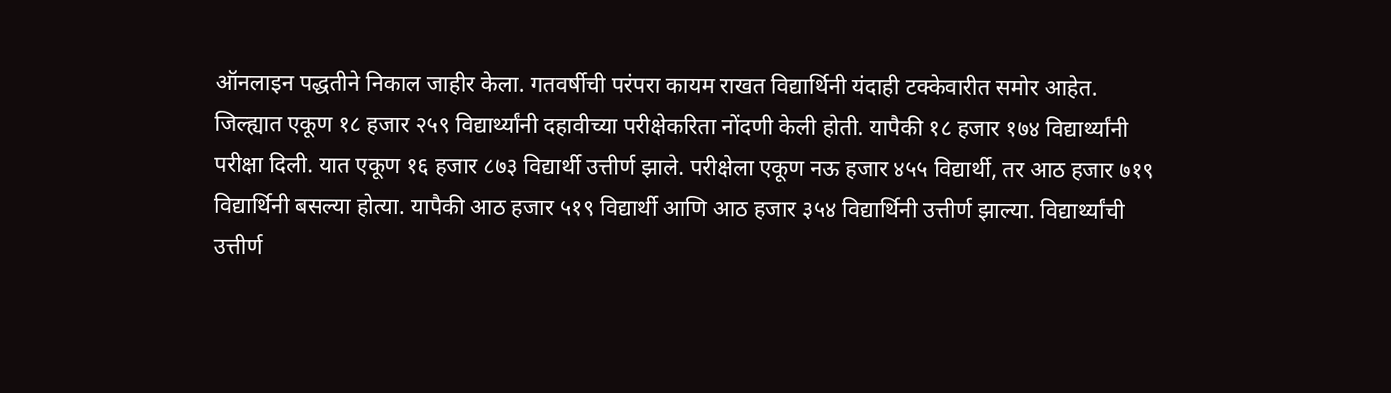ऑनलाइन पद्धतीने निकाल जाहीर केला. गतवर्षीची परंपरा कायम राखत विद्यार्थिनी यंदाही टक्केवारीत समोर आहेत. जिल्ह्यात एकूण १८ हजार २५९ विद्यार्थ्यांनी दहावीच्या परीक्षेकरिता नोंदणी केली होती. यापैकी १८ हजार १७४ विद्यार्थ्यांनी परीक्षा दिली. यात एकूण १६ हजार ८७३ विद्यार्थी उत्तीर्ण झाले. परीक्षेला एकूण नऊ हजार ४५५ विद्यार्थी, तर आठ हजार ७१९ विद्यार्थिनी बसल्या होत्या. यापैकी आठ हजार ५१९ विद्यार्थी आणि आठ हजार ३५४ विद्यार्थिनी उत्तीर्ण झाल्या. विद्यार्थ्यांची उत्तीर्ण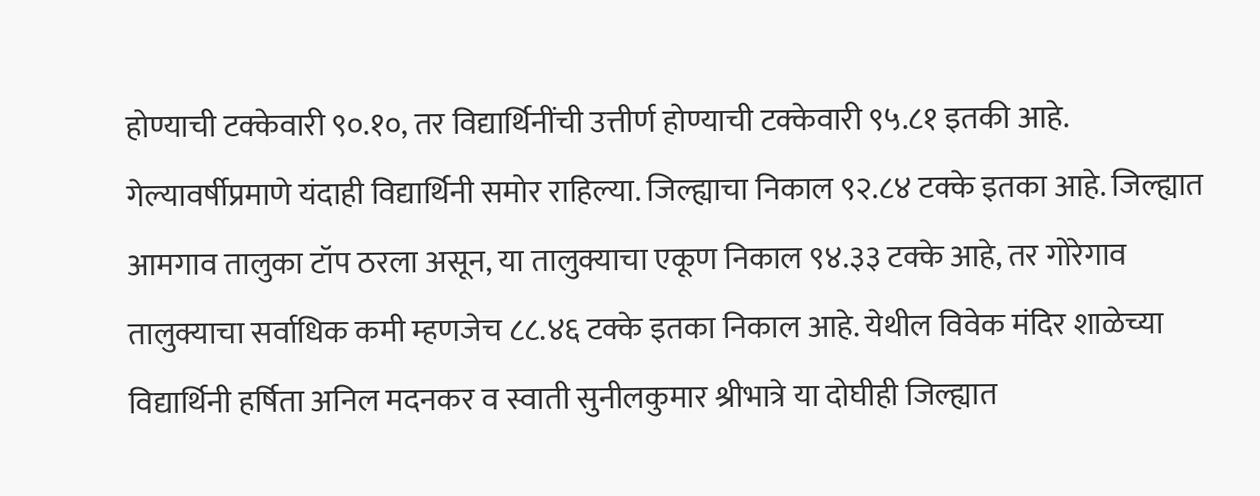होण्याची टक्केवारी ९०.१०, तर विद्यार्थिनींची उत्तीर्ण होण्याची टक्केवारी ९५.८१ इतकी आहे. गेल्यावर्षीप्रमाणे यंदाही विद्यार्थिनी समोर राहिल्या. जिल्ह्याचा निकाल ९२.८४ टक्के इतका आहे. जिल्ह्यात आमगाव तालुका टॉप ठरला असून, या तालुक्याचा एकूण निकाल ९४.३३ टक्के आहे, तर गोरेगाव तालुक्याचा सर्वाधिक कमी म्हणजेच ८८.४६ टक्के इतका निकाल आहे. येथील विवेक मंदिर शाळेच्या विद्यार्थिनी हर्षिता अनिल मदनकर व स्वाती सुनीलकुमार श्रीभात्रे या दोघीही जिल्ह्यात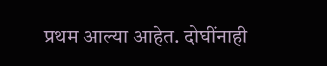प्रथम आल्या आहेत. दोघींनाही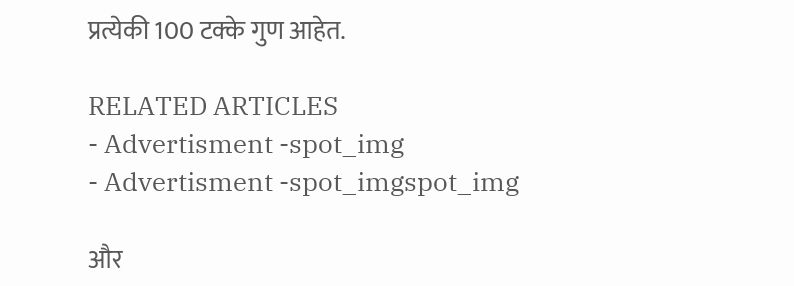प्रत्येकी 100 टक्के गुण आहेत.

RELATED ARTICLES
- Advertisment -spot_img
- Advertisment -spot_imgspot_img

और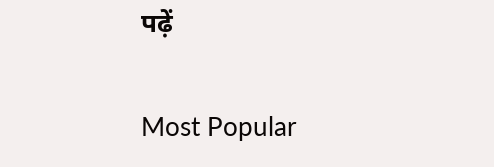पढ़ें

Most Popular